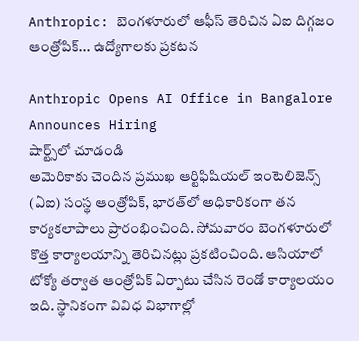Anthropic: బెంగళూరులో ఆఫీస్ తెరిచిన ఏఐ దిగ్గజం ఆంత్రోపిక్... ఉద్యోగాలకు ప్రకటన

Anthropic Opens AI Office in Bangalore Announces Hiring
షార్ట్స్‌లో చూడండి
అమెరికాకు చెందిన ప్రముఖ ఆర్టిఫిషియల్ ఇంటెలిజెన్స్ (ఏఐ) సంస్థ ఆంత్రోపిక్, భారత్‌లో అధికారికంగా తన కార్యకలాపాలు ప్రారంభించింది. సోమవారం బెంగళూరులో కొత్త కార్యాలయాన్ని తెరిచినట్లు ప్రకటించింది. ఆసియాలో టోక్యో తర్వాత ఆంత్రోపిక్ ఏర్పాటు చేసిన రెండో కార్యాలయం ఇది. స్థానికంగా వివిధ విభాగాల్లో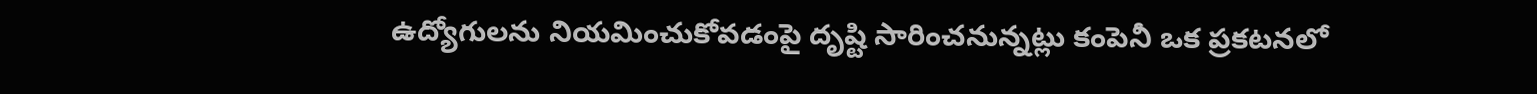ఉద్యోగులను నియమించుకోవడంపై దృష్టి సారించనున్నట్లు కంపెనీ ఒక ప్రకటనలో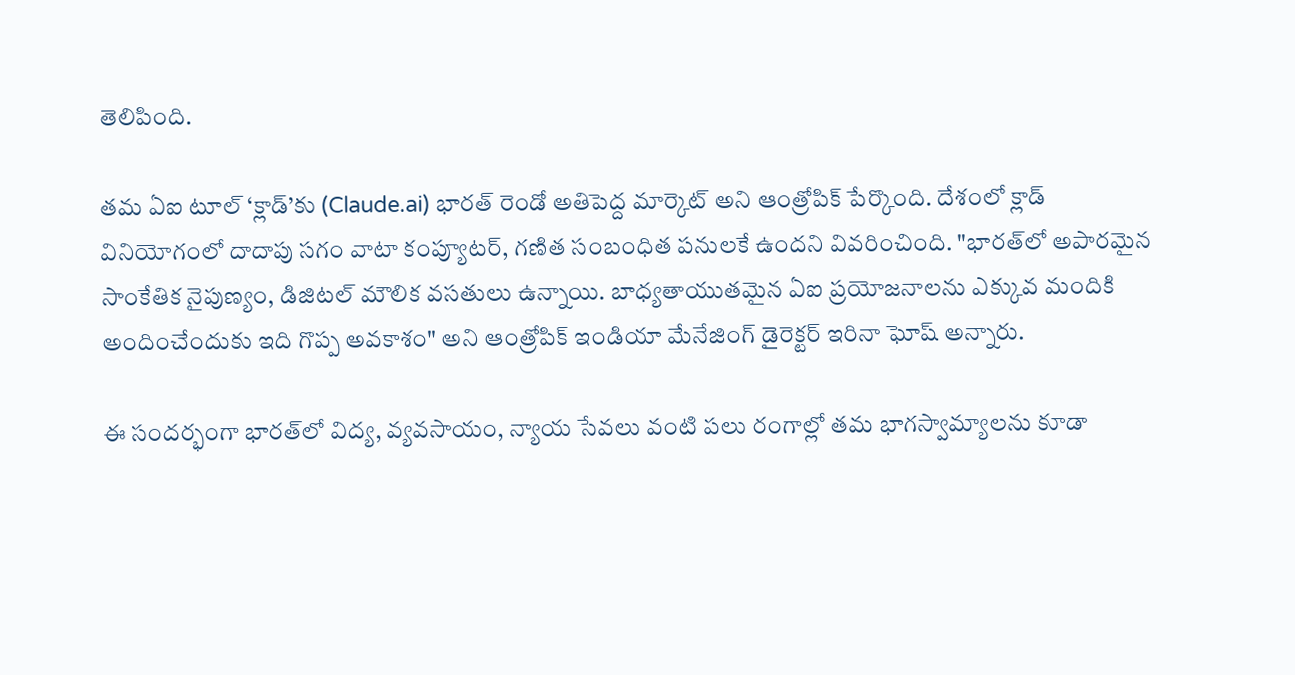తెలిపింది.

తమ ఏఐ టూల్ ‘క్లాడ్’కు (Claude.ai) భారత్ రెండో అతిపెద్ద మార్కెట్ అని ఆంత్రోపిక్ పేర్కొంది. దేశంలో క్లాడ్ వినియోగంలో దాదాపు సగం వాటా కంప్యూటర్, గణిత సంబంధిత పనులకే ఉందని వివరించింది. "భారత్‌లో అపారమైన సాంకేతిక నైపుణ్యం, డిజిటల్ మౌలిక వసతులు ఉన్నాయి. బాధ్యతాయుతమైన ఏఐ ప్రయోజనాలను ఎక్కువ మందికి అందించేందుకు ఇది గొప్ప అవకాశం" అని ఆంత్రోపిక్ ఇండియా మేనేజింగ్ డైరెక్టర్ ఇరినా ఘోష్ అన్నారు.

ఈ సందర్భంగా భారత్‌లో విద్య, వ్యవసాయం, న్యాయ సేవలు వంటి పలు రంగాల్లో తమ భాగస్వామ్యాలను కూడా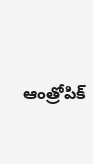ఆంత్రోపిక్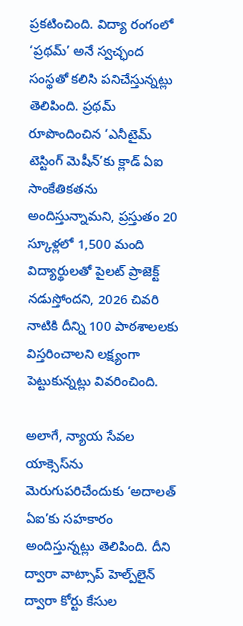ప్రకటించింది. విద్యా రంగంలో ‘ప్రథమ్’ అనే స్వచ్ఛంద సంస్థతో కలిసి పనిచేస్తున్నట్లు తెలిపింది. ప్రథమ్ రూపొందించిన ‘ఎనీటైమ్ టెస్టింగ్ మెషీన్’కు క్లాడ్ ఏఐ సాంకేతికతను అందిస్తున్నామని, ప్రస్తుతం 20 స్కూళ్లలో 1,500 మంది విద్యార్థులతో పైలట్ ప్రాజెక్ట్ నడుస్తోందని, 2026 చివరి నాటికి దీన్ని 100 పాఠశాలలకు విస్తరించాలని లక్ష్యంగా పెట్టుకున్నట్లు వివరించింది.

అలాగే, న్యాయ సేవల యాక్సెస్‌ను మెరుగుపరిచేందుకు ‘అదాలత్ ఏఐ’కు సహకారం అందిస్తున్నట్లు తెలిపింది. దీని ద్వారా వాట్సాప్ హెల్ప్‌లైన్ ద్వారా కోర్టు కేసుల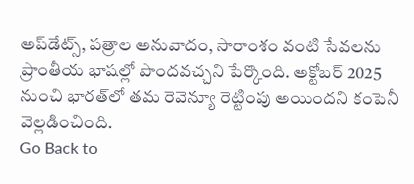అప్‌డేట్స్, పత్రాల అనువాదం, సారాంశం వంటి సేవలను ప్రాంతీయ భాషల్లో పొందవచ్చని పేర్కొంది. అక్టోబర్ 2025 నుంచి భారత్‌లో తమ రెవెన్యూ రెట్టింపు అయిందని కంపెనీ వెల్లడించింది.
Go Back to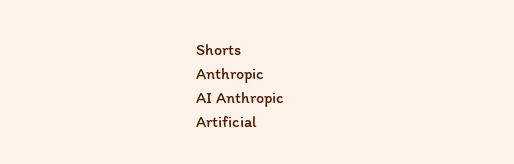Shorts
Anthropic
AI Anthropic
Artificial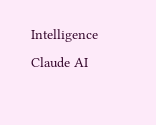Intelligence
Claude AI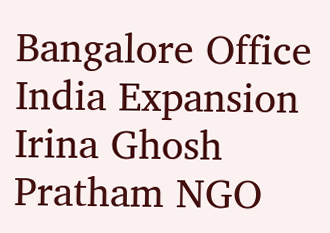Bangalore Office
India Expansion
Irina Ghosh
Pratham NGO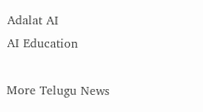Adalat AI
AI Education

More Telugu News